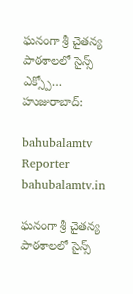ఘనంగా శ్రీ చైతన్య పాఠశాలలో సైన్స్ ఎక్స్పో… హుజురాబాద్:

bahubalamtv Reporter
bahubalamtv.in

ఘనంగా శ్రీ చైతన్య పాఠశాలలో సైన్స్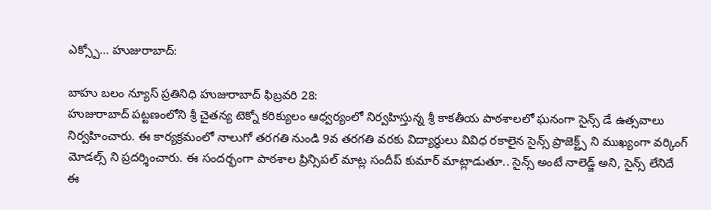ఎక్స్పో… హుజురాబాద్:

బాహు బలం న్యూస్ ప్రతినిధి హుజురాబాద్ ఫిబ్రవరి 28:
హుజురాబాద్ పట్టణంలోని శ్రీ చైతన్య టెక్నో కరిక్యులం ఆధ్వర్యంలో నిర్వహిస్తున్న శ్రీ కాకతీయ పాఠశాలలో ఘనంగా సైన్స్ డే ఉత్సవాలు నిర్వహించారు. ఈ కార్యక్రమంలో నాలుగో తరగతి నుండి 9వ తరగతి వరకు విద్యార్థులు వివిధ రకాలైన సైన్స్ ప్రాజెక్ట్స్ ని ముఖ్యంగా వర్కింగ్ మోడల్స్ ని ప్రదర్శించారు. ఈ సందర్భంగా పాఠశాల ప్రిన్సిపల్ మాట్ల సందీప్ కుమార్ మాట్లాడుతూ.. సైన్స్ అంటే నాలెడ్జ్ అని, సైన్స్ లేనిదే ఈ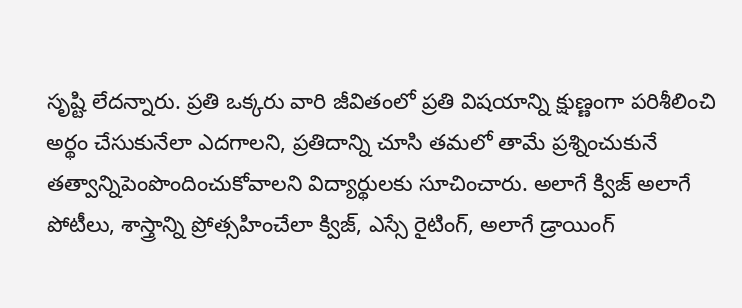సృష్టి లేదన్నారు. ప్రతి ఒక్కరు వారి జీవితంలో ప్రతి విషయాన్ని క్షుణ్ణంగా పరిశీలించి అర్థం చేసుకునేలా ఎదగాలని, ప్రతిదాన్ని చూసి తమలో తామే ప్రశ్నించుకునే తత్వాన్నిపెంపొందించుకోవాలని విద్యార్థులకు సూచించారు. అలాగే క్విజ్ అలాగే పోటీలు, శాస్త్రాన్ని ప్రోత్సహించేలా క్విజ్, ఎస్సే రైటింగ్, అలాగే డ్రాయింగ్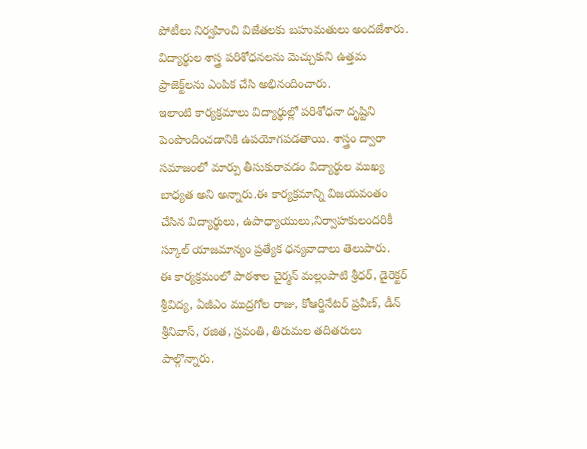పోటీలు నిర్వహించి విజేతలకు బహుమతులు అందజేశారు. విద్యార్థుల శాస్త్ర పరిశోధనలను మెచ్చుకుని ఉత్తమ ప్రాజెక్ట్‌లను ఎంపిక చేసి అభినందించారు.
ఇలాంటి కార్యక్రమాలు విద్యార్థుల్లో పరిశోధనా దృష్టిని పెంపొందించడానికి ఉపయోగపడతాయి. శాస్త్రం ద్వారా సమాజంలో మార్పు తీసుకురావడం విద్యార్థుల ముఖ్య బాధ్యత అని అన్నారు.ఈ కార్యక్రమాన్ని విజయవంతం చేసిన విద్యార్థులు, ఉపాధ్యాయులు,నిర్వాహకులందరికీ స్కూల్ యాజమాన్యం ప్రత్యేక ధన్యవాదాలు తెలుపారు.
ఈ కార్యక్రమంలో పాఠశాల చైర్మన్ మల్లంపాటి శ్రీధర్, డైరెక్టర్ శ్రీవిద్య, ఏజీఎం ముద్రగోల రాజు, కోఆర్డినేటర్ ప్రవీణ్, డీన్ శ్రీనివాస్, రజిత, స్రవంతి, తిరుమల తదితరులు పాల్గొన్నారు.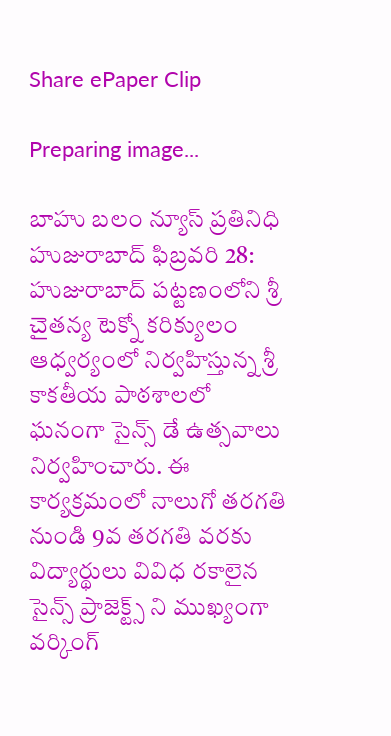Share ePaper Clip

Preparing image...

బాహు బలం న్యూస్ ప్రతినిధి హుజురాబాద్ ఫిబ్రవరి 28:
హుజురాబాద్ పట్టణంలోని శ్రీ చైతన్య టెక్నో కరిక్యులం ఆధ్వర్యంలో నిర్వహిస్తున్న శ్రీ కాకతీయ పాఠశాలలో ఘనంగా సైన్స్ డే ఉత్సవాలు నిర్వహించారు. ఈ కార్యక్రమంలో నాలుగో తరగతి నుండి 9వ తరగతి వరకు విద్యార్థులు వివిధ రకాలైన సైన్స్ ప్రాజెక్ట్స్ ని ముఖ్యంగా వర్కింగ్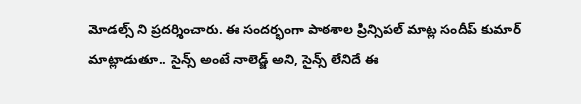మోడల్స్ ని ప్రదర్శించారు. ఈ సందర్భంగా పాఠశాల ప్రిన్సిపల్ మాట్ల సందీప్ కుమార్ మాట్లాడుతూ.. సైన్స్ అంటే నాలెడ్జ్ అని, సైన్స్ లేనిదే ఈ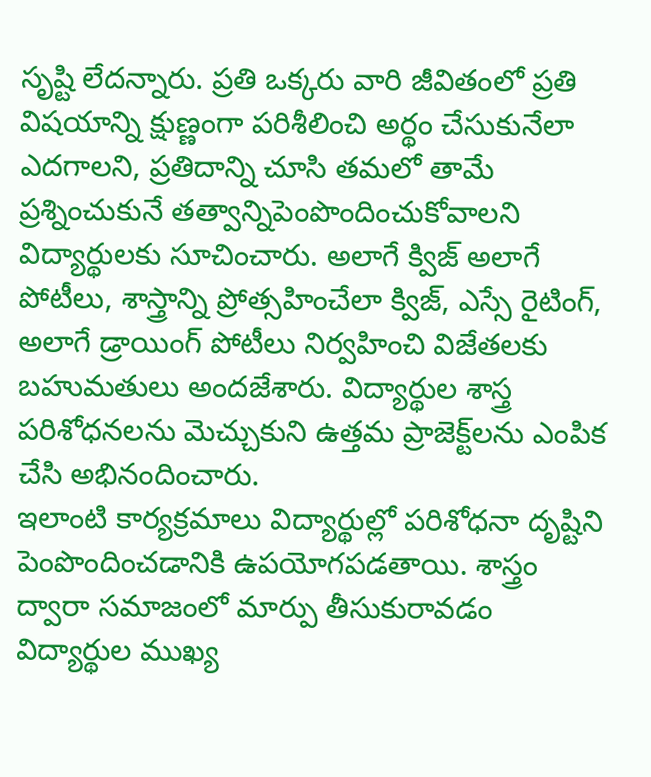సృష్టి లేదన్నారు. ప్రతి ఒక్కరు వారి జీవితంలో ప్రతి విషయాన్ని క్షుణ్ణంగా పరిశీలించి అర్థం చేసుకునేలా ఎదగాలని, ప్రతిదాన్ని చూసి తమలో తామే ప్రశ్నించుకునే తత్వాన్నిపెంపొందించుకోవాలని విద్యార్థులకు సూచించారు. అలాగే క్విజ్ అలాగే పోటీలు, శాస్త్రాన్ని ప్రోత్సహించేలా క్విజ్, ఎస్సే రైటింగ్, అలాగే డ్రాయింగ్ పోటీలు నిర్వహించి విజేతలకు బహుమతులు అందజేశారు. విద్యార్థుల శాస్త్ర పరిశోధనలను మెచ్చుకుని ఉత్తమ ప్రాజెక్ట్‌లను ఎంపిక చేసి అభినందించారు.
ఇలాంటి కార్యక్రమాలు విద్యార్థుల్లో పరిశోధనా దృష్టిని పెంపొందించడానికి ఉపయోగపడతాయి. శాస్త్రం ద్వారా సమాజంలో మార్పు తీసుకురావడం విద్యార్థుల ముఖ్య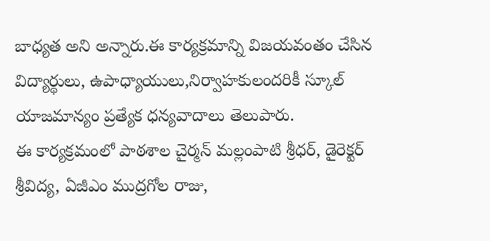బాధ్యత అని అన్నారు.ఈ కార్యక్రమాన్ని విజయవంతం చేసిన విద్యార్థులు, ఉపాధ్యాయులు,నిర్వాహకులందరికీ స్కూల్ యాజమాన్యం ప్రత్యేక ధన్యవాదాలు తెలుపారు.
ఈ కార్యక్రమంలో పాఠశాల చైర్మన్ మల్లంపాటి శ్రీధర్, డైరెక్టర్ శ్రీవిద్య, ఏజీఎం ముద్రగోల రాజు,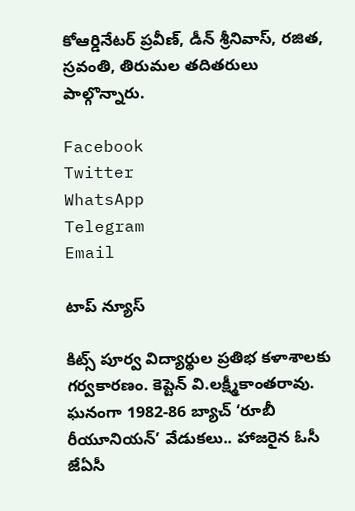కోఆర్డినేటర్ ప్రవీణ్, డీన్ శ్రీనివాస్, రజిత, స్రవంతి, తిరుమల తదితరులు పాల్గొన్నారు.

Facebook
Twitter
WhatsApp
Telegram
Email

టాప్ న్యూస్

కిట్స్‌ పూర్వ విద్యార్థుల ప్రతిభ కళాశాలకు గర్వకారణం. కెప్టెన్‌ వి.లక్ష్మీకాంతరావు. ఘనంగా 1982-86 బ్యాచ్‌ ‘రూబీ రీయూనియన్‌’ వేడుకలు.. హాజరైన ఓసీ జేఏసీ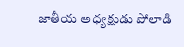జాతీయ అధ్యక్షుడు పోలాడి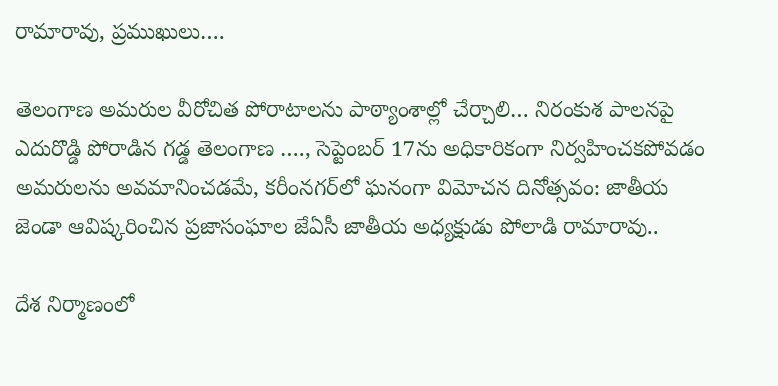రామారావు, ప్రముఖులు….

తెలంగాణ అమరుల వీరోచిత పోరాటాలను పాఠ్యాంశాల్లో చేర్చాలి… నిరంకుశ పాలనపై ఎదురొడ్డి పోరాడిన గడ్డ తెలంగాణ …., సెప్టెంబర్ 17ను అధికారికంగా నిర్వహించకపోవడం అమరులను అవమానించడమే, కరీంనగర్‌లో ఘనంగా విమోచన దినోత్సవం: జాతీయ జెండా ఆవిష్కరించిన ప్రజాసంఘాల జేఏసీ జాతీయ అధ్యక్షుడు పోలాడి రామారావు..

దేశ నిర్మాణంలో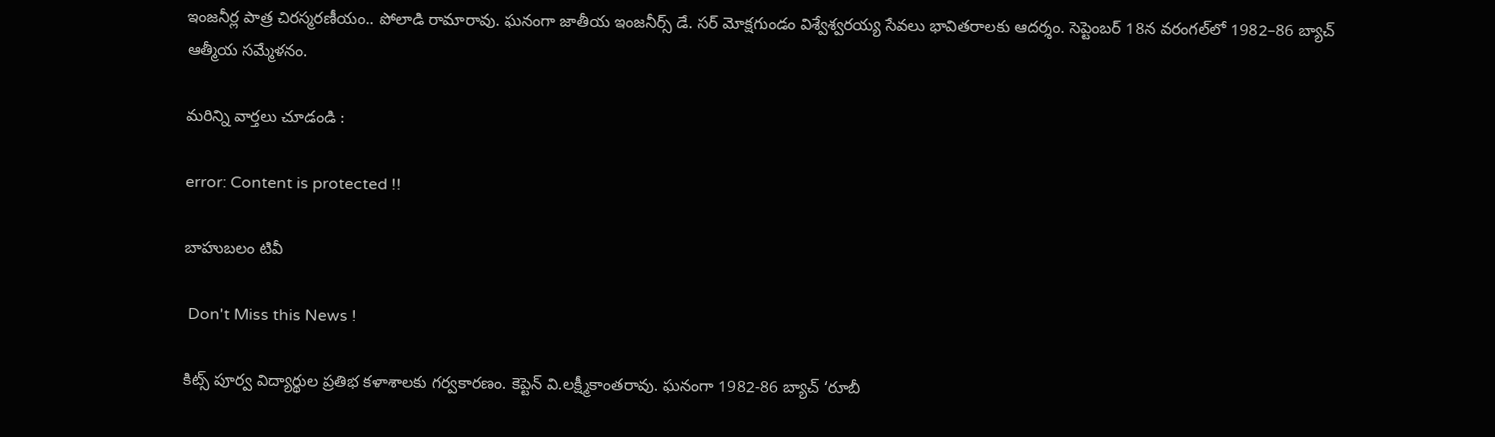ఇంజనీర్ల పాత్ర చిరస్మరణీయం.. పోలాడి రామారావు. ఘనంగా జాతీయ ఇంజనీర్స్ డే. సర్ మోక్షగుండం విశ్వేశ్వరయ్య సేవలు భావితరాలకు ఆదర్శం. సెప్టెంబర్ 18న వరంగల్‌లో 1982–86 బ్యాచ్ ఆత్మీయ సమ్మేళనం.

మరిన్ని వార్తలు చూడండి :

error: Content is protected !!

బాహుబలం టివీ

 Don't Miss this News !

కిట్స్‌ పూర్వ విద్యార్థుల ప్రతిభ కళాశాలకు గర్వకారణం. కెప్టెన్‌ వి.లక్ష్మీకాంతరావు. ఘనంగా 1982-86 బ్యాచ్‌ ‘రూబీ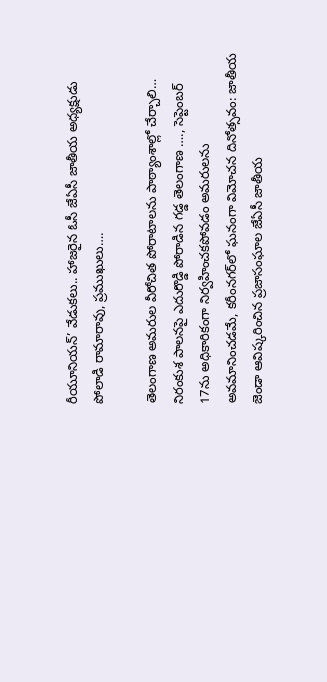రీయూనియన్‌’ వేడుకలు.. హాజరైన ఓసీ జేఏసీ జాతీయ అధ్యక్షుడు పోలాడి రామారావు, ప్రముఖులు….

తెలంగాణ అమరుల వీరోచిత పోరాటాలను పాఠ్యాంశాల్లో చేర్చాలి… నిరంకుశ పాలనపై ఎదురొడ్డి పోరాడిన గడ్డ తెలంగాణ …., సెప్టెంబర్ 17ను అధికారికంగా నిర్వహించకపోవడం అమరులను అవమానించడమే, కరీంనగర్‌లో ఘనంగా విమోచన దినోత్సవం: జాతీయ జెండా ఆవిష్కరించిన ప్రజాసంఘాల జేఏసీ జాతీయ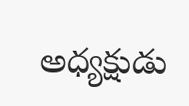అధ్యక్షుడు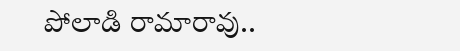పోలాడి రామారావు..